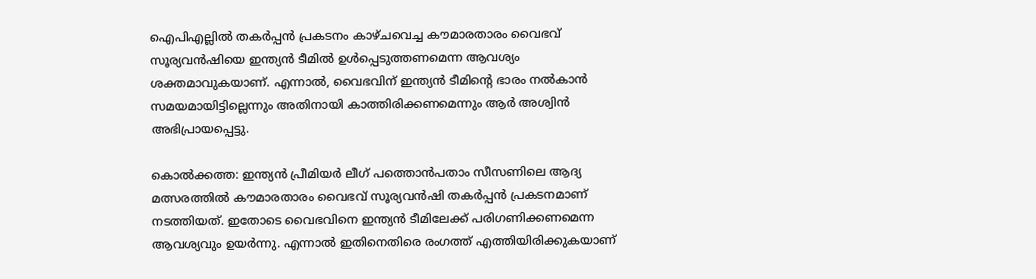ഐപിഎല്ലിൽ തകർപ്പൻ പ്രകടനം കാഴ്ചവെച്ച കൗമാരതാരം വൈഭവ് സൂര്യവൻഷിയെ ഇന്ത്യൻ ടീമിൽ ഉൾപ്പെടുത്തണമെന്ന ആവശ്യം ശക്തമാവുകയാണ്. എന്നാൽ, വൈഭവിന് ഇന്ത്യൻ ടീമിന്റെ ഭാരം നൽകാൻ സമയമായിട്ടില്ലെന്നും അതിനായി കാത്തിരിക്കണമെന്നും ആർ അശ്വിൻ അഭിപ്രായപ്പെട്ടു.

കൊല്‍ക്കത്ത: ഇന്ത്യന്‍ പ്രീമിയര്‍ ലീഗ് പത്തൊന്‍പതാം സീസണിലെ ആദ്യ മത്സരത്തില്‍ കൗമാരതാരം വൈഭവ് സൂര്യവന്‍ഷി തകര്‍പ്പന്‍ പ്രകടനമാണ് നടത്തിയത്. ഇതോടെ വൈഭവിനെ ഇന്ത്യന്‍ ടീമിലേക്ക് പരിഗണിക്കണമെന്ന ആവശ്യവും ഉയര്‍ന്നു. എന്നാല്‍ ഇതിനെതിരെ രംഗത്ത് എത്തിയിരിക്കുകയാണ്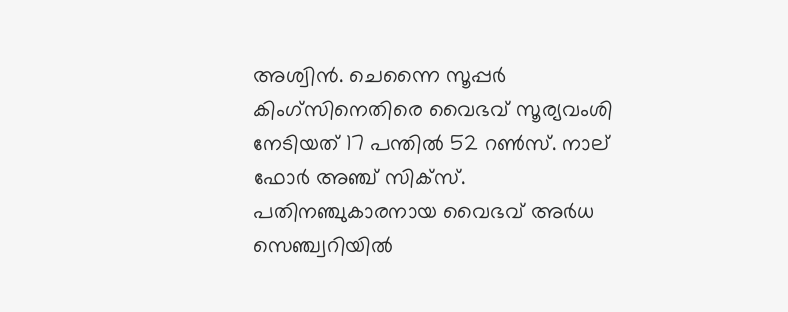അശ്വിന്‍. ചെന്നൈ സൂപ്പര്‍ കിംഗ്‌സിനെതിരെ വൈഭവ് സൂര്യവംശി നേടിയത് 17 പന്തില്‍ 52 റണ്‍സ്. നാല് ഫോര്‍ അഞ്ച് സിക്‌സ്. പതിനഞ്ചുകാരനായ വൈഭവ് അര്‍ധ സെഞ്ച്വറിയില്‍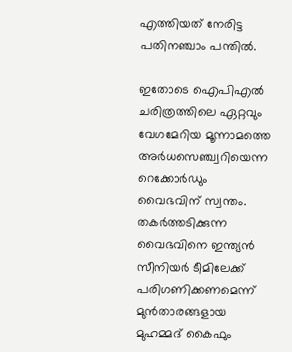എത്തിയത് നേരിട്ട പതിനഞ്ചാം പന്തില്‍.

ഇതോടെ ഐപിഎല്‍ ചരിത്രത്തിലെ ഏറ്റവും വേഗമേറിയ മൂന്നാമത്തെ അര്‍ധസെഞ്ച്വറിയെന്ന റെക്കോര്‍ഡും വൈഭവിന് സ്വന്തം. തകര്‍ത്തടിക്കുന്ന വൈഭവിനെ ഇന്ത്യന്‍ സീനിയര്‍ ടീമിലേക്ക് പരിഗണിക്കണമെന്ന് മുന്‍താരങ്ങളായ മുഹമ്മദ് കൈഫും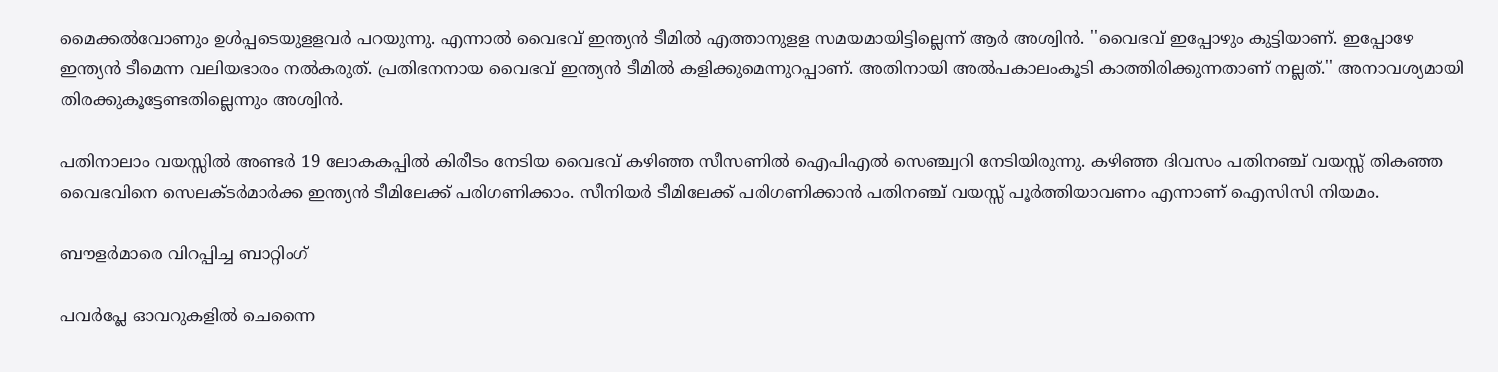മൈക്കല്‍വോണും ഉള്‍പ്പടെയുളളവര്‍ പറയുന്നു. എന്നാല്‍ വൈഭവ് ഇന്ത്യന്‍ ടീമില്‍ എത്താനുളള സമയമായിട്ടില്ലെന്ന് ആര്‍ അശ്വിന്‍. ''വൈഭവ് ഇപ്പോഴും കുട്ടിയാണ്. ഇപ്പോഴേ ഇന്ത്യന്‍ ടീമെന്ന വലിയഭാരം നല്‍കരുത്. പ്രതിഭനനായ വൈഭവ് ഇന്ത്യന്‍ ടീമില്‍ കളിക്കുമെന്നുറപ്പാണ്. അതിനായി അല്‍പകാലംകൂടി കാത്തിരിക്കുന്നതാണ് നല്ലത്.'' അനാവശ്യമായി തിരക്കുകൂട്ടേണ്ടതില്ലെന്നും അശ്വിന്‍.

പതിനാലാം വയസ്സില്‍ അണ്ടര്‍ 19 ലോകകപ്പില്‍ കിരീടം നേടിയ വൈഭവ് കഴിഞ്ഞ സീസണില്‍ ഐപിഎല്‍ സെഞ്ച്വറി നേടിയിരുന്നു. കഴിഞ്ഞ ദിവസം പതിനഞ്ച് വയസ്സ് തികഞ്ഞ വൈഭവിനെ സെലക്ടര്‍മാര്‍ക്ക ഇന്ത്യന്‍ ടീമിലേക്ക് പരിഗണിക്കാം. സീനിയര്‍ ടീമിലേക്ക് പരിഗണിക്കാന്‍ പതിനഞ്ച് വയസ്സ് പൂര്‍ത്തിയാവണം എന്നാണ് ഐസിസി നിയമം.

ബൗളര്‍മാരെ വിറപ്പിച്ച ബാറ്റിംഗ്

പവര്‍പ്ലേ ഓവറുകളില്‍ ചെന്നൈ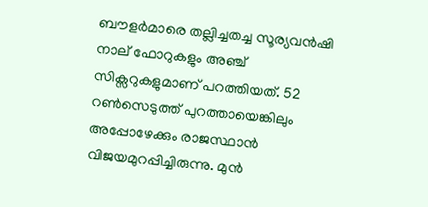ബൗളര്‍മാരെ തല്ലിച്ചതച്ച സൂര്യവന്‍ഷി നാല് ഫോറുകളും അഞ്ച് സിക്സറുകളുമാണ് പറത്തിയത്. 52 റണ്‍സെടുത്ത് പുറത്തായെങ്കിലും അപ്പോഴേക്കും രാജസ്ഥാന്‍ വിജയമുറപ്പിച്ചിരുന്നു. മുന്‍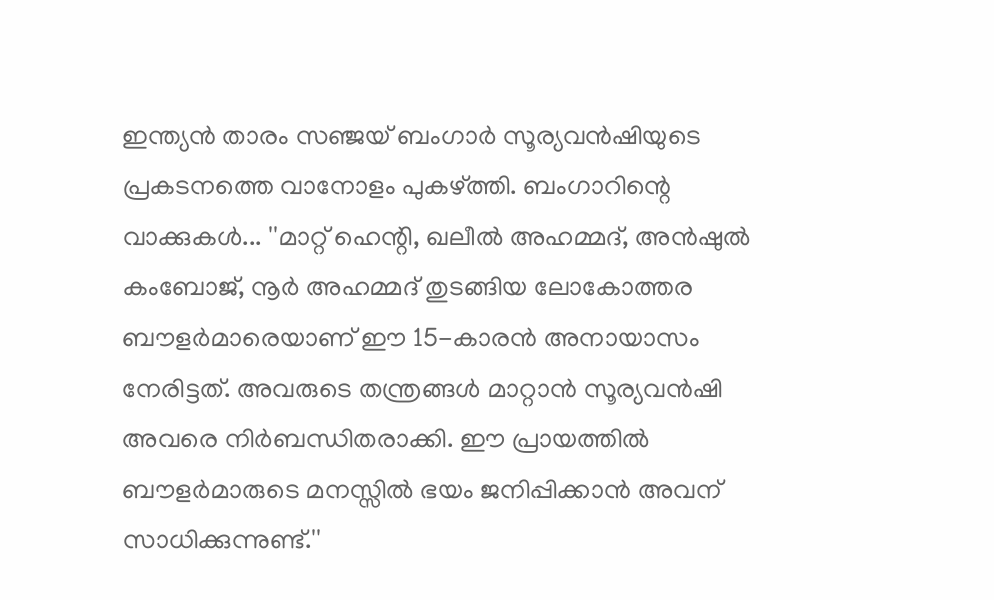ഇന്ത്യന്‍ താരം സഞ്ജയ് ബംഗാര്‍ സൂര്യവന്‍ഷിയുടെ പ്രകടനത്തെ വാനോളം പുകഴ്ത്തി. ബംഗാറിന്റെ വാക്കുകള്‍... ''മാറ്റ് ഹെന്റി, ഖലീല്‍ അഹമ്മദ്, അന്‍ഷുല്‍ കംബോജ്, നൂര്‍ അഹമ്മദ് തുടങ്ങിയ ലോകോത്തര ബൗളര്‍മാരെയാണ് ഈ 15-കാരന്‍ അനായാസം നേരിട്ടത്. അവരുടെ തന്ത്രങ്ങള്‍ മാറ്റാന്‍ സൂര്യവന്‍ഷി അവരെ നിര്‍ബന്ധിതരാക്കി. ഈ പ്രായത്തില്‍ ബൗളര്‍മാരുടെ മനസ്സില്‍ ഭയം ജനിപ്പിക്കാന്‍ അവന് സാധിക്കുന്നുണ്ട്.''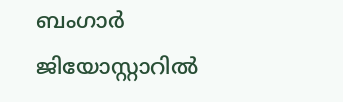ബംഗാര്‍ ജിയോസ്റ്റാറില്‍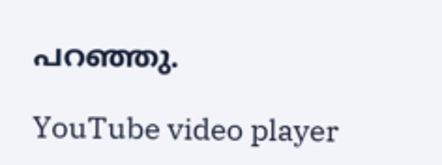പറഞ്ഞു.

YouTube video player